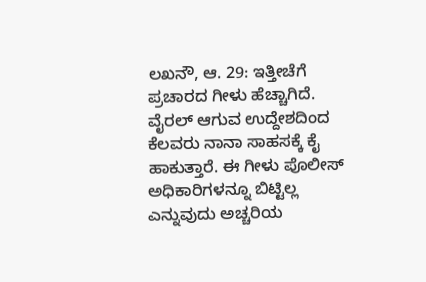ಲಖನೌ, ಆ. 29: ಇತ್ತೀಚೆಗೆ ಪ್ರಚಾರದ ಗೀಳು ಹೆಚ್ಚಾಗಿದೆ. ವೈರಲ್ ಆಗುವ ಉದ್ದೇಶದಿಂದ ಕೆಲವರು ನಾನಾ ಸಾಹಸಕ್ಕೆ ಕೈ ಹಾಕುತ್ತಾರೆ. ಈ ಗೀಳು ಪೊಲೀಸ್ ಅಧಿಕಾರಿಗಳನ್ನೂ ಬಿಟ್ಟಿಲ್ಲ ಎನ್ನುವುದು ಅಚ್ಚರಿಯ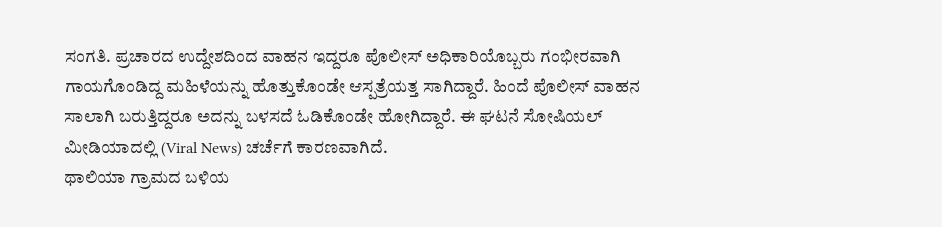ಸಂಗತಿ. ಪ್ರಚಾರದ ಉದ್ದೇಶದಿಂದ ವಾಹನ ಇದ್ದರೂ ಪೊಲೀಸ್ ಅಧಿಕಾರಿಯೊಬ್ಬರು ಗಂಭೀರವಾಗಿ ಗಾಯಗೊಂಡಿದ್ದ ಮಹಿಳೆಯನ್ನು ಹೊತ್ತುಕೊಂಡೇ ಆಸ್ಪತ್ರೆಯತ್ತ ಸಾಗಿದ್ದಾರೆ. ಹಿಂದೆ ಪೊಲೀಸ್ ವಾಹನ ಸಾಲಾಗಿ ಬರುತ್ತಿದ್ದರೂ ಅದನ್ನು ಬಳಸದೆ ಓಡಿಕೊಂಡೇ ಹೋಗಿದ್ದಾರೆ. ಈ ಘಟನೆ ಸೋಷಿಯಲ್ ಮೀಡಿಯಾದಲ್ಲಿ (Viral News) ಚರ್ಚೆಗೆ ಕಾರಣವಾಗಿದೆ.
ಥಾಲಿಯಾ ಗ್ರಾಮದ ಬಳಿಯ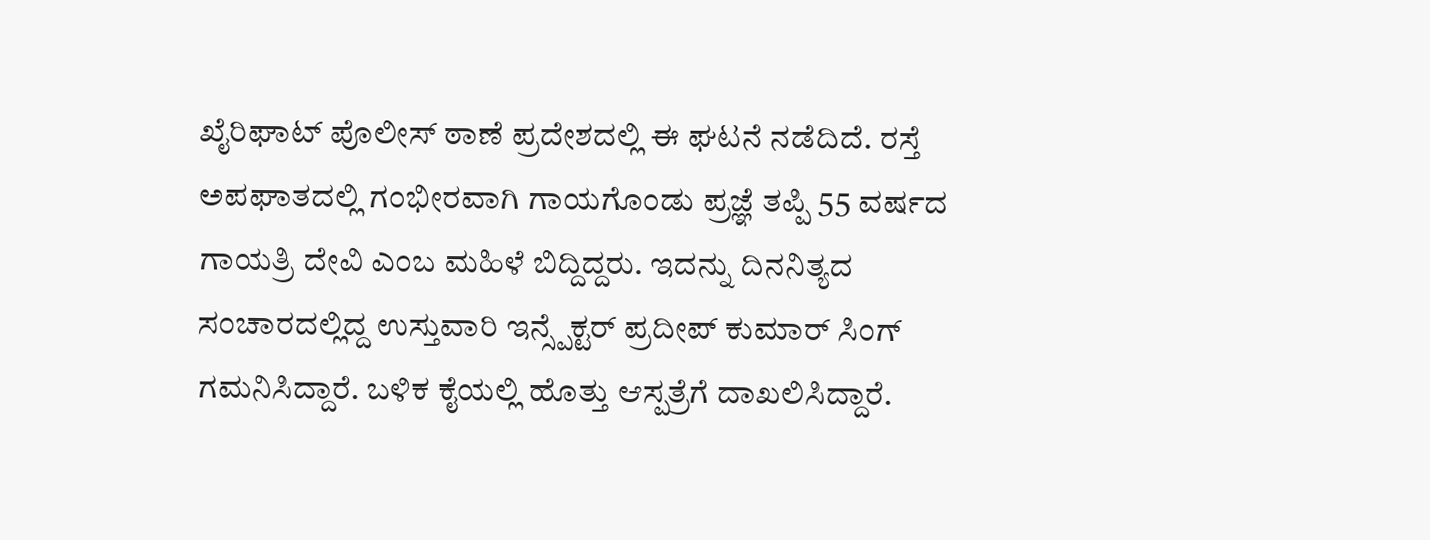ಖೈರಿಘಾಟ್ ಪೊಲೀಸ್ ಠಾಣೆ ಪ್ರದೇಶದಲ್ಲಿ ಈ ಘಟನೆ ನಡೆದಿದೆ. ರಸ್ತೆ ಅಪಘಾತದಲ್ಲಿ ಗಂಭೀರವಾಗಿ ಗಾಯಗೊಂಡು ಪ್ರಜ್ಞೆ ತಪ್ಪಿ 55 ವರ್ಷದ ಗಾಯತ್ರಿ ದೇವಿ ಎಂಬ ಮಹಿಳೆ ಬಿದ್ದಿದ್ದರು. ಇದನ್ನು ದಿನನಿತ್ಯದ ಸಂಚಾರದಲ್ಲಿದ್ದ ಉಸ್ತುವಾರಿ ಇನ್ಸ್ಪೆಕ್ಟರ್ ಪ್ರದೀಪ್ ಕುಮಾರ್ ಸಿಂಗ್ ಗಮನಿಸಿದ್ದಾರೆ. ಬಳಿಕ ಕೈಯಲ್ಲಿ ಹೊತ್ತು ಆಸ್ಪತ್ರೆಗೆ ದಾಖಲಿಸಿದ್ದಾರೆ.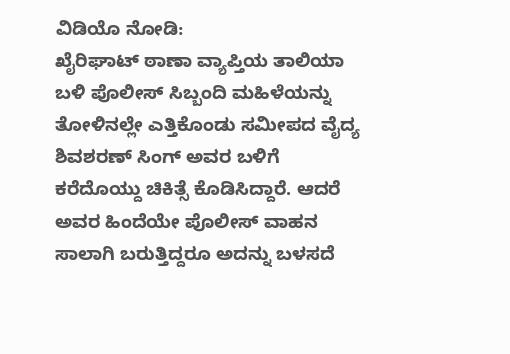ವಿಡಿಯೊ ನೋಡಿ:
ಖೈರಿಘಾಟ್ ಠಾಣಾ ವ್ಯಾಪ್ತಿಯ ತಾಲಿಯಾ ಬಳಿ ಪೊಲೀಸ್ ಸಿಬ್ಬಂದಿ ಮಹಿಳೆಯನ್ನು ತೋಳಿನಲ್ಲೇ ಎತ್ತಿಕೊಂಡು ಸಮೀಪದ ವೈದ್ಯ ಶಿವಶರಣ್ ಸಿಂಗ್ ಅವರ ಬಳಿಗೆ ಕರೆದೊಯ್ದು ಚಿಕಿತ್ಸೆ ಕೊಡಿಸಿದ್ದಾರೆ. ಆದರೆ ಅವರ ಹಿಂದೆಯೇ ಪೊಲೀಸ್ ವಾಹನ ಸಾಲಾಗಿ ಬರುತ್ತಿದ್ದರೂ ಅದನ್ನು ಬಳಸದೆ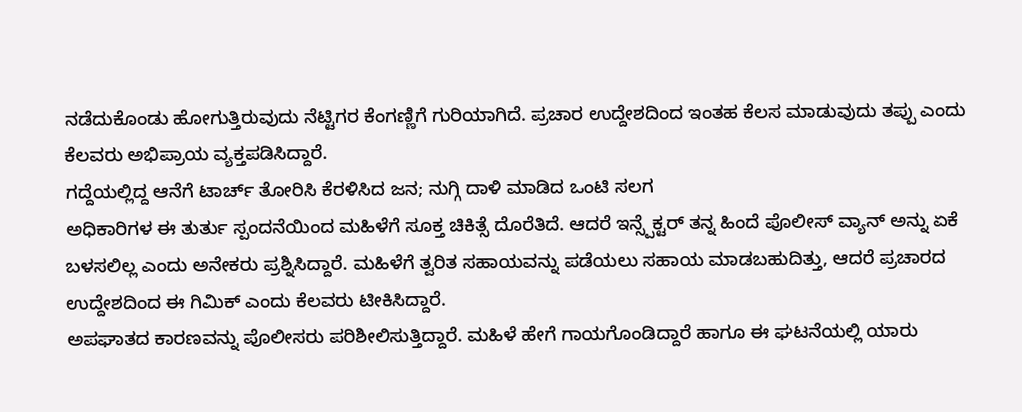ನಡೆದುಕೊಂಡು ಹೋಗುತ್ತಿರುವುದು ನೆಟ್ಟಿಗರ ಕೆಂಗಣ್ಣಿಗೆ ಗುರಿಯಾಗಿದೆ. ಪ್ರಚಾರ ಉದ್ದೇಶದಿಂದ ಇಂತಹ ಕೆಲಸ ಮಾಡುವುದು ತಪ್ಪು ಎಂದು ಕೆಲವರು ಅಭಿಪ್ರಾಯ ವ್ಯಕ್ತಪಡಿಸಿದ್ದಾರೆ.
ಗದ್ದೆಯಲ್ಲಿದ್ದ ಆನೆಗೆ ಟಾರ್ಚ್ ತೋರಿಸಿ ಕೆರಳಿಸಿದ ಜನ; ನುಗ್ಗಿ ದಾಳಿ ಮಾಡಿದ ಒಂಟಿ ಸಲಗ
ಅಧಿಕಾರಿಗಳ ಈ ತುರ್ತು ಸ್ಪಂದನೆಯಿಂದ ಮಹಿಳೆಗೆ ಸೂಕ್ತ ಚಿಕಿತ್ಸೆ ದೊರೆತಿದೆ. ಆದರೆ ಇನ್ಸ್ಪೆಕ್ಟರ್ ತನ್ನ ಹಿಂದೆ ಪೊಲೀಸ್ ವ್ಯಾನ್ ಅನ್ನು ಏಕೆ ಬಳಸಲಿಲ್ಲ ಎಂದು ಅನೇಕರು ಪ್ರಶ್ನಿಸಿದ್ದಾರೆ. ಮಹಿಳೆಗೆ ತ್ವರಿತ ಸಹಾಯವನ್ನು ಪಡೆಯಲು ಸಹಾಯ ಮಾಡಬಹುದಿತ್ತು, ಆದರೆ ಪ್ರಚಾರದ ಉದ್ದೇಶದಿಂದ ಈ ಗಿಮಿಕ್ ಎಂದು ಕೆಲವರು ಟೀಕಿಸಿದ್ದಾರೆ.
ಅಪಘಾತದ ಕಾರಣವನ್ನು ಪೊಲೀಸರು ಪರಿಶೀಲಿಸುತ್ತಿದ್ದಾರೆ. ಮಹಿಳೆ ಹೇಗೆ ಗಾಯಗೊಂಡಿದ್ದಾರೆ ಹಾಗೂ ಈ ಘಟನೆಯಲ್ಲಿ ಯಾರು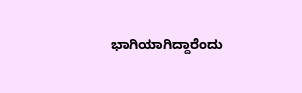ಭಾಗಿಯಾಗಿದ್ದಾರೆಂದು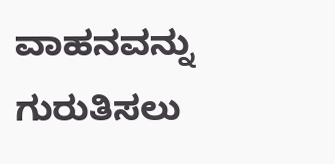ವಾಹನವನ್ನು ಗುರುತಿಸಲು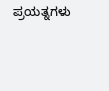ಪ್ರಯತ್ನಗಳು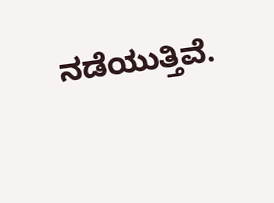ನಡೆಯುತ್ತಿವೆ.